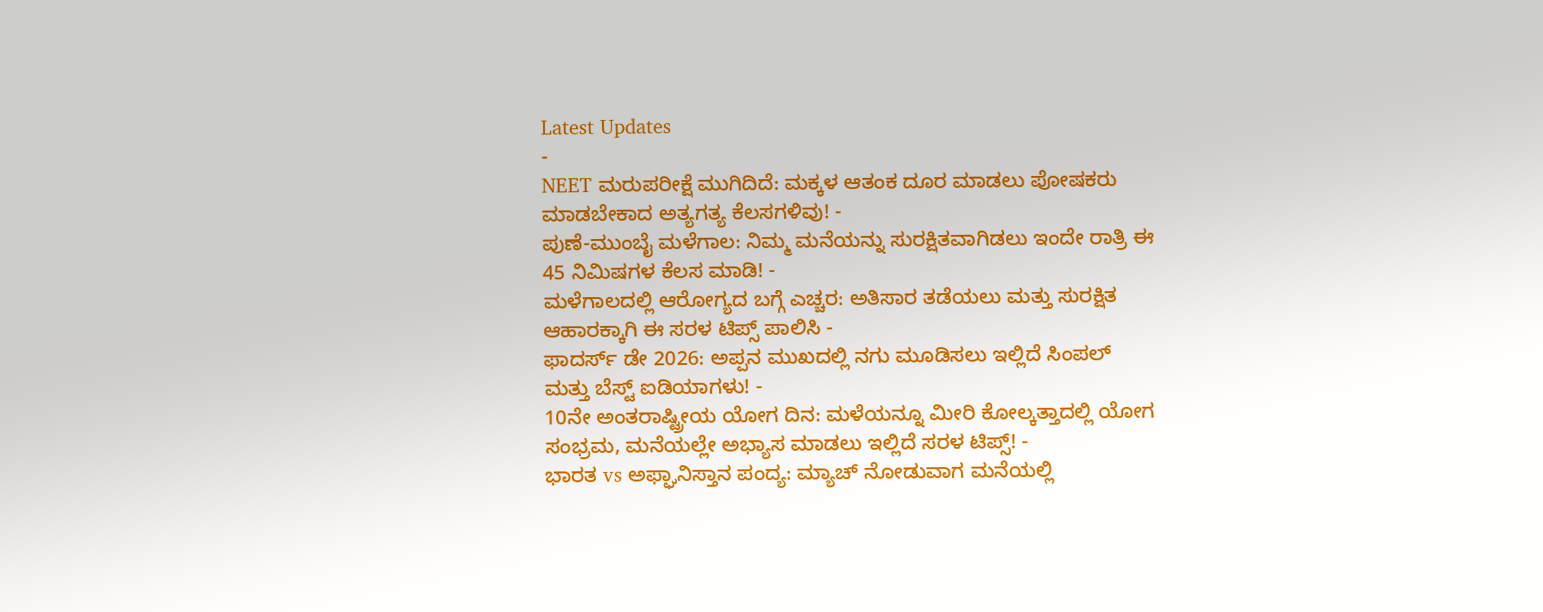Latest Updates
-
NEET ಮರುಪರೀಕ್ಷೆ ಮುಗಿದಿದೆ: ಮಕ್ಕಳ ಆತಂಕ ದೂರ ಮಾಡಲು ಪೋಷಕರು ಮಾಡಬೇಕಾದ ಅತ್ಯಗತ್ಯ ಕೆಲಸಗಳಿವು! -
ಪುಣೆ-ಮುಂಬೈ ಮಳೆಗಾಲ: ನಿಮ್ಮ ಮನೆಯನ್ನು ಸುರಕ್ಷಿತವಾಗಿಡಲು ಇಂದೇ ರಾತ್ರಿ ಈ 45 ನಿಮಿಷಗಳ ಕೆಲಸ ಮಾಡಿ! -
ಮಳೆಗಾಲದಲ್ಲಿ ಆರೋಗ್ಯದ ಬಗ್ಗೆ ಎಚ್ಚರ: ಅತಿಸಾರ ತಡೆಯಲು ಮತ್ತು ಸುರಕ್ಷಿತ ಆಹಾರಕ್ಕಾಗಿ ಈ ಸರಳ ಟಿಪ್ಸ್ ಪಾಲಿಸಿ -
ಫಾದರ್ಸ್ ಡೇ 2026: ಅಪ್ಪನ ಮುಖದಲ್ಲಿ ನಗು ಮೂಡಿಸಲು ಇಲ್ಲಿದೆ ಸಿಂಪಲ್ ಮತ್ತು ಬೆಸ್ಟ್ ಐಡಿಯಾಗಳು! -
10ನೇ ಅಂತರಾಷ್ಟ್ರೀಯ ಯೋಗ ದಿನ: ಮಳೆಯನ್ನೂ ಮೀರಿ ಕೋಲ್ಕತ್ತಾದಲ್ಲಿ ಯೋಗ ಸಂಭ್ರಮ, ಮನೆಯಲ್ಲೇ ಅಭ್ಯಾಸ ಮಾಡಲು ಇಲ್ಲಿದೆ ಸರಳ ಟಿಪ್ಸ್! -
ಭಾರತ vs ಅಫ್ಘಾನಿಸ್ತಾನ ಪಂದ್ಯ: ಮ್ಯಾಚ್ ನೋಡುವಾಗ ಮನೆಯಲ್ಲಿ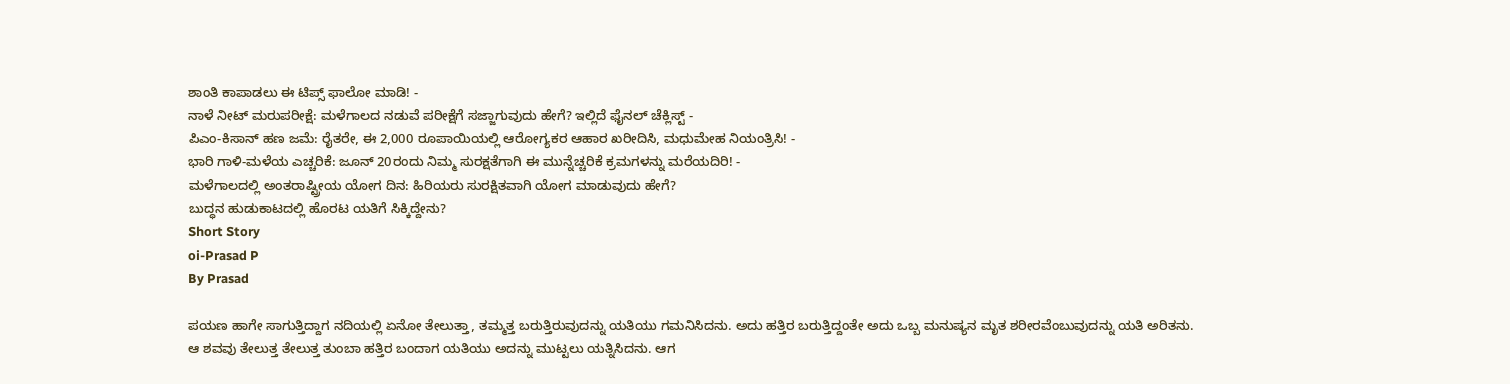ಶಾಂತಿ ಕಾಪಾಡಲು ಈ ಟಿಪ್ಸ್ ಫಾಲೋ ಮಾಡಿ! -
ನಾಳೆ ನೀಟ್ ಮರುಪರೀಕ್ಷೆ: ಮಳೆಗಾಲದ ನಡುವೆ ಪರೀಕ್ಷೆಗೆ ಸಜ್ಜಾಗುವುದು ಹೇಗೆ? ಇಲ್ಲಿದೆ ಫೈನಲ್ ಚೆಕ್ಲಿಸ್ಟ್ -
ಪಿಎಂ-ಕಿಸಾನ್ ಹಣ ಜಮೆ: ರೈತರೇ, ಈ 2,000 ರೂಪಾಯಿಯಲ್ಲಿ ಆರೋಗ್ಯಕರ ಆಹಾರ ಖರೀದಿಸಿ, ಮಧುಮೇಹ ನಿಯಂತ್ರಿಸಿ! -
ಭಾರಿ ಗಾಳಿ-ಮಳೆಯ ಎಚ್ಚರಿಕೆ: ಜೂನ್ 20ರಂದು ನಿಮ್ಮ ಸುರಕ್ಷತೆಗಾಗಿ ಈ ಮುನ್ನೆಚ್ಚರಿಕೆ ಕ್ರಮಗಳನ್ನು ಮರೆಯದಿರಿ! -
ಮಳೆಗಾಲದಲ್ಲಿ ಅಂತರಾಷ್ಟ್ರೀಯ ಯೋಗ ದಿನ: ಹಿರಿಯರು ಸುರಕ್ಷಿತವಾಗಿ ಯೋಗ ಮಾಡುವುದು ಹೇಗೆ?
ಬುದ್ಧನ ಹುಡುಕಾಟದಲ್ಲಿ ಹೊರಟ ಯತಿಗೆ ಸಿಕ್ಕಿದ್ದೇನು?
Short Story
oi-Prasad P
By Prasad

ಪಯಣ ಹಾಗೇ ಸಾಗುತ್ತಿದ್ದಾಗ ನದಿಯಲ್ಲಿ ಏನೋ ತೇಲುತ್ತಾ, ತಮ್ಮತ್ತ ಬರುತ್ತಿರುವುದನ್ನು ಯತಿಯು ಗಮನಿಸಿದನು. ಅದು ಹತ್ತಿರ ಬರುತ್ತಿದ್ದಂತೇ ಅದು ಒಬ್ಬ ಮನುಷ್ಯನ ಮೃತ ಶರೀರವೆಂಬುವುದನ್ನು ಯತಿ ಅರಿತನು.
ಆ ಶವವು ತೇಲುತ್ತ ತೇಲುತ್ತ ತುಂಬಾ ಹತ್ತಿರ ಬಂದಾಗ ಯತಿಯು ಅದನ್ನು ಮುಟ್ಟಲು ಯತ್ನಿಸಿದನು. ಆಗ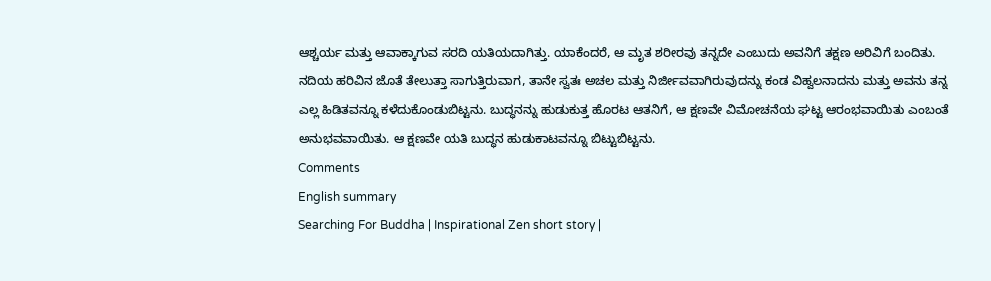ಆಶ್ಚರ್ಯ ಮತ್ತು ಆವಾಕ್ಕಾಗುವ ಸರದಿ ಯತಿಯದಾಗಿತ್ತು. ಯಾಕೆಂದರೆ, ಆ ಮೃತ ಶರೀರವು ತನ್ನದೇ ಎಂಬುದು ಅವನಿಗೆ ತಕ್ಷಣ ಅರಿವಿಗೆ ಬಂದಿತು.
ನದಿಯ ಹರಿವಿನ ಜೊತೆ ತೇಲುತ್ತಾ ಸಾಗುತ್ತಿರುವಾಗ, ತಾನೇ ಸ್ವತಃ ಅಚಲ ಮತ್ತು ನಿರ್ಜೀವವಾಗಿರುವುದನ್ನು ಕಂಡ ವಿಹ್ವಲನಾದನು ಮತ್ತು ಅವನು ತನ್ನ ಎಲ್ಲ ಹಿಡಿತವನ್ನೂ ಕಳೆದುಕೊಂಡುಬಿಟ್ಟನು. ಬುದ್ಧನನ್ನು ಹುಡುಕುತ್ತ ಹೊರಟ ಆತನಿಗೆ, ಆ ಕ್ಷಣವೇ ವಿಮೋಚನೆಯ ಘಟ್ಟ ಆರಂಭವಾಯಿತು ಎಂಬಂತೆ ಅನುಭವವಾಯಿತು. ಆ ಕ್ಷಣವೇ ಯತಿ ಬುದ್ಧನ ಹುಡುಕಾಟವನ್ನೂ ಬಿಟ್ಟುಬಿಟ್ಟನು.
Comments
English summary
Searching For Buddha | Inspirational Zen short story |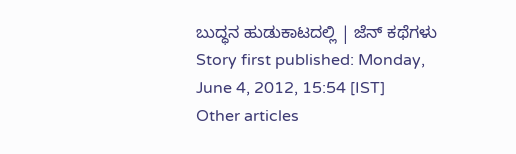ಬುದ್ಧನ ಹುಡುಕಾಟದಲ್ಲಿ | ಜೆನ್ ಕಥೆಗಳು
Story first published: Monday, June 4, 2012, 15:54 [IST]
Other articles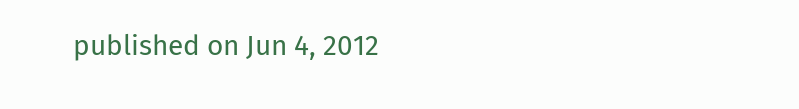published on Jun 4, 2012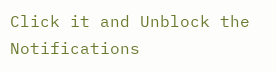Click it and Unblock the Notifications